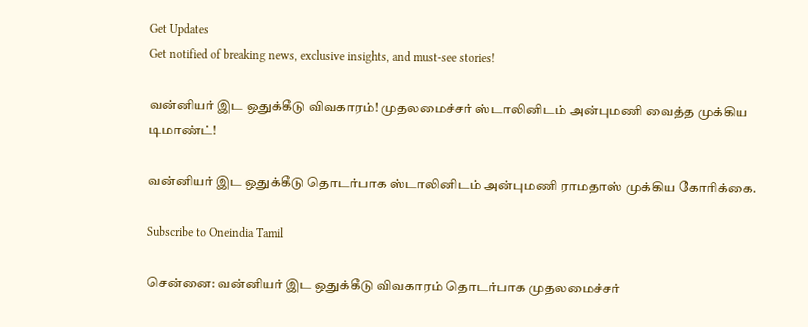Get Updates
Get notified of breaking news, exclusive insights, and must-see stories!

வன்னியர் இட ஒதுக்கீடு விவகாரம்! முதலமைச்சர் ஸ்டாலினிடம் அன்புமணி வைத்த முக்கிய டிமாண்ட்!

வன்னியர் இட ஒதுக்கீடு தொடர்பாக ஸ்டாலினிடம் அன்புமணி ராமதாஸ் முக்கிய கோரிக்கை.

Subscribe to Oneindia Tamil

சென்னை: வன்னியர் இட ஒதுக்கீடு விவகாரம் தொடர்பாக முதலமைச்சர்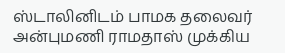ஸ்டாலினிடம் பாமக தலைவர் அன்புமணி ராமதாஸ் முக்கிய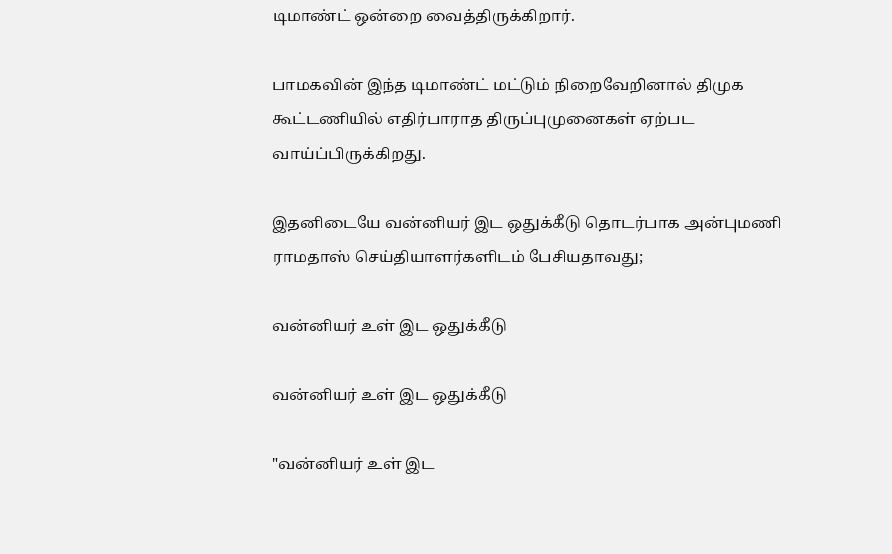டிமாண்ட் ஒன்றை வைத்திருக்கிறார்.

பாமகவின் இந்த டிமாண்ட் மட்டும் நிறைவேறினால் திமுக கூட்டணியில் எதிர்பாராத திருப்புமுனைகள் ஏற்பட வாய்ப்பிருக்கிறது.

இதனிடையே வன்னியர் இட ஒதுக்கீடு தொடர்பாக அன்புமணி ராமதாஸ் செய்தியாளர்களிடம் பேசியதாவது;

வன்னியர் உள் இட ஒதுக்கீடு

வன்னியர் உள் இட ஒதுக்கீடு

"வன்னியர் உள் இட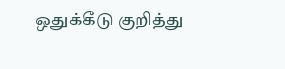ஒதுக்கீடு குறித்து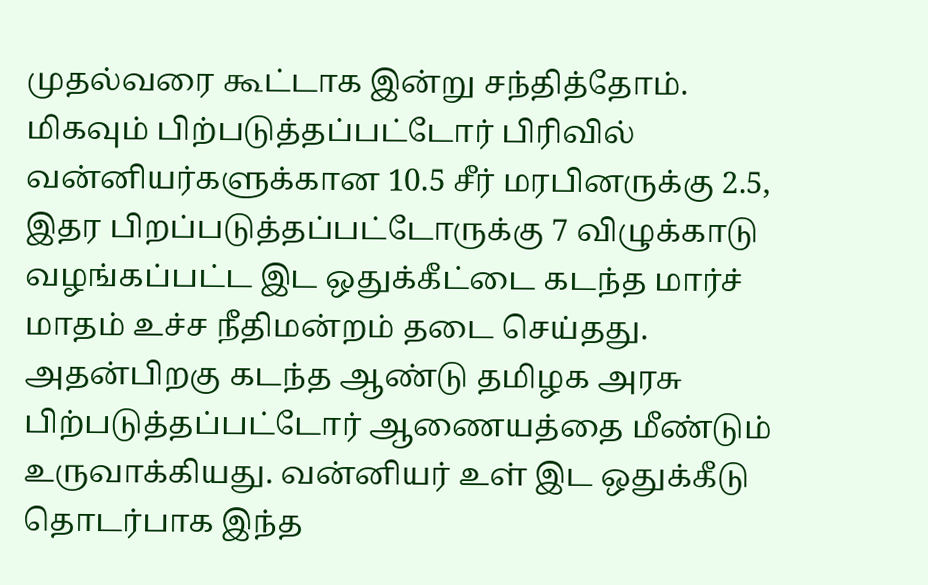முதல்வரை கூட்டாக இன்று சந்தித்தோம். மிகவும் பிற்படுத்தப்பட்டோர் பிரிவில் வன்னியர்களுக்கான 10.5 சீர் மரபினருக்கு 2.5, இதர பிறப்படுத்தப்பட்டோருக்கு 7 விழுக்காடு வழங்கப்பட்ட இட ஒதுக்கீட்டை கடந்த மார்ச் மாதம் உச்ச நீதிமன்றம் தடை செய்தது. அதன்பிறகு கடந்த ஆண்டு தமிழக அரசு பிற்படுத்தப்பட்டோர் ஆணையத்தை மீண்டும் உருவாக்கியது. வன்னியர் உள் இட ஒதுக்கீடு தொடர்பாக இந்த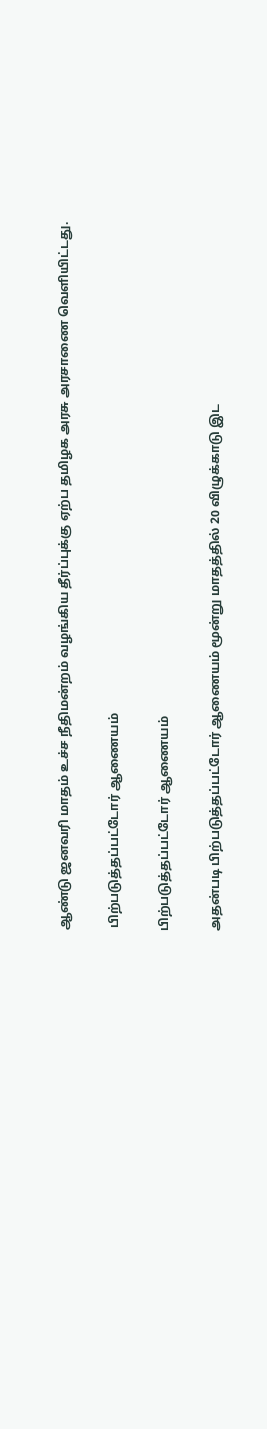ஆண்டு ஜனவரி மாதம் உச்ச நீதிமன்றம் வழங்கிய தீர்ப்புக்கு ஏற்ப தமிழக அரசு அரசாணை வெளியிட்டது.

 பிற்படுத்தப்பட்டோர் ஆணையம்

பிற்படுத்தப்பட்டோர் ஆணையம்

அதன்படி பிற்படுத்தப்பட்டோர் ஆணையம் மூன்று மாதத்தில் 20 விழுக்காடு இட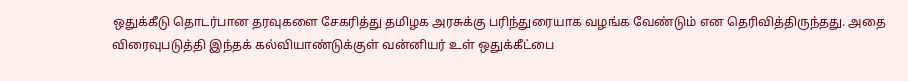ஒதுக்கீடு தொடர்பான தரவுகளை சேகரித்து தமிழக அரசுக்கு பரிந்துரையாக வழங்க வேண்டும் என தெரிவித்திருந்தது. அதை விரைவுபடுத்தி இந்தக் கல்வியாண்டுக்குள் வன்னியர் உள் ஒதுக்கீட்பை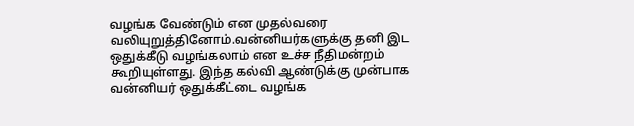வழங்க வேண்டும் என முதல்வரை வலியுறுத்தினோம்.வன்னியர்களுக்கு தனி இட ஒதுக்கீடு வழங்கலாம் என உச்ச நீதிமன்றம் கூறியுள்ளது. இந்த கல்வி ஆண்டுக்கு முன்பாக வன்னியர் ஒதுக்கீட்டை வழங்க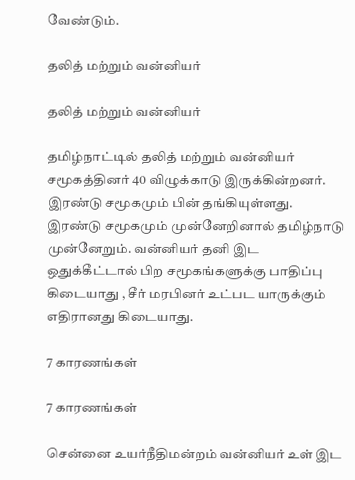வேண்டும்.

தலித் மற்றும் வன்னியர்

தலித் மற்றும் வன்னியர்

தமிழ்நாட்டில் தலித் மற்றும் வன்னியர் சமூகத்தினர் 40 விழுக்காடு இருக்கின்றனர். இரண்டு சமூகமும் பின் தங்கியுள்ளது. இரண்டு சமூகமும் முன்னேறினால் தமிழ்நாடு முன்னேறும். வன்னியர் தனி இட ஒதுக்கீட்டால் பிற சமூகங்களுக்கு பாதிப்பு கிடையாது , சீர் மரபினர் உட்பட யாருக்கும் எதிரானது கிடையாது.

7 காரணங்கள்

7 காரணங்கள்

சென்னை உயர்நீதிமன்றம் வன்னியர் உள் இட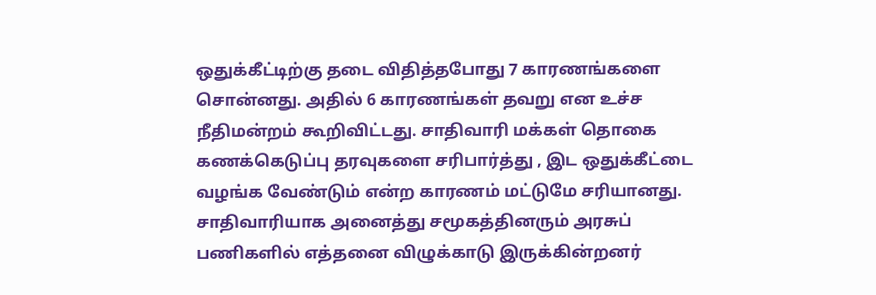ஒதுக்கீட்டிற்கு தடை விதித்தபோது 7 காரணங்களை சொன்னது. அதில் 6 காரணங்கள் தவறு என உச்ச நீதிமன்றம் கூறிவிட்டது. சாதிவாரி மக்கள் தொகை கணக்கெடுப்பு தரவுகளை சரிபார்த்து , இட ஒதுக்கீட்டை வழங்க வேண்டும் என்ற காரணம் மட்டுமே சரியானது. சாதிவாரியாக அனைத்து சமூகத்தினரும் அரசுப் பணிகளில் எத்தனை விழுக்காடு இருக்கின்றனர்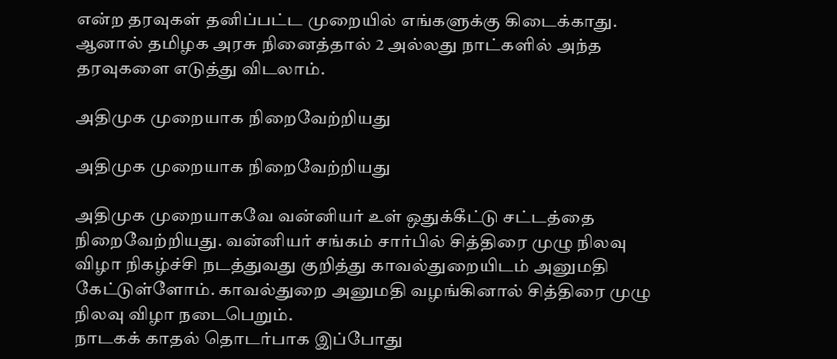என்ற தரவுகள் தனிப்பட்ட முறையில் எங்களுக்கு கிடைக்காது. ஆனால் தமிழக அரசு நினைத்தால் 2 அல்லது நாட்களில் அந்த தரவுகளை எடுத்து விடலாம்.

அதிமுக முறையாக நிறைவேற்றியது

அதிமுக முறையாக நிறைவேற்றியது

அதிமுக முறையாகவே வன்னியர் உள் ஒதுக்கீட்டு சட்டத்தை நிறைவேற்றியது. வன்னியர் சங்கம் சார்பில் சித்திரை முழு நிலவு விழா நிகழ்ச்சி நடத்துவது குறித்து காவல்துறையிடம் அனுமதி கேட்டுள்ளோம். காவல்துறை அனுமதி வழங்கினால் சித்திரை முழு நிலவு விழா நடைபெறும்.
நாடகக் காதல் தொடர்பாக இப்போது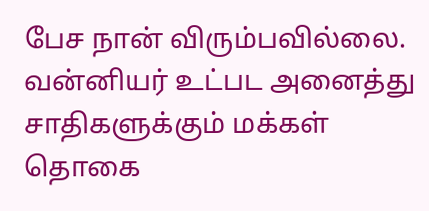பேச நான் விரும்பவில்லை. வன்னியர் உட்பட அனைத்து சாதிகளுக்கும் மக்கள் தொகை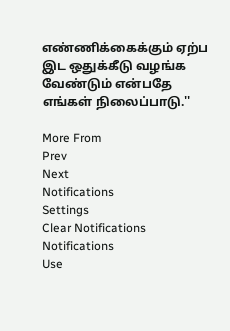எண்ணிக்கைக்கும் ஏற்ப இட ஒதுக்கீடு வழங்க வேண்டும் என்பதே எங்கள் நிலைப்பாடு.''

More From
Prev
Next
Notifications
Settings
Clear Notifications
Notifications
Use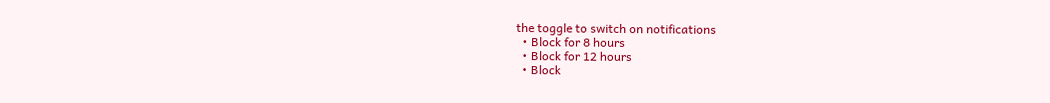the toggle to switch on notifications
  • Block for 8 hours
  • Block for 12 hours
  • Block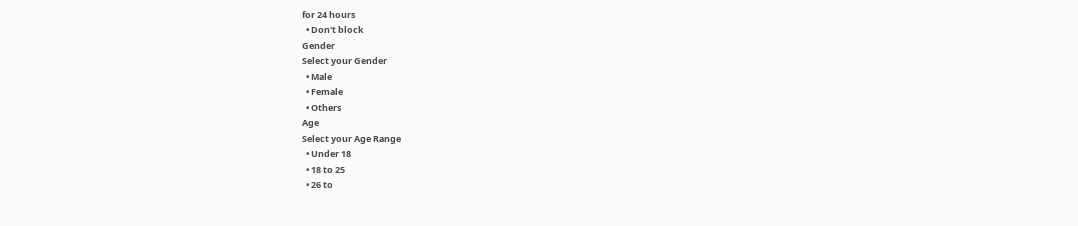for 24 hours
  • Don't block
Gender
Select your Gender
  • Male
  • Female
  • Others
Age
Select your Age Range
  • Under 18
  • 18 to 25
  • 26 to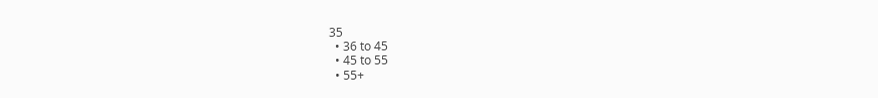35
  • 36 to 45
  • 45 to 55
  • 55+